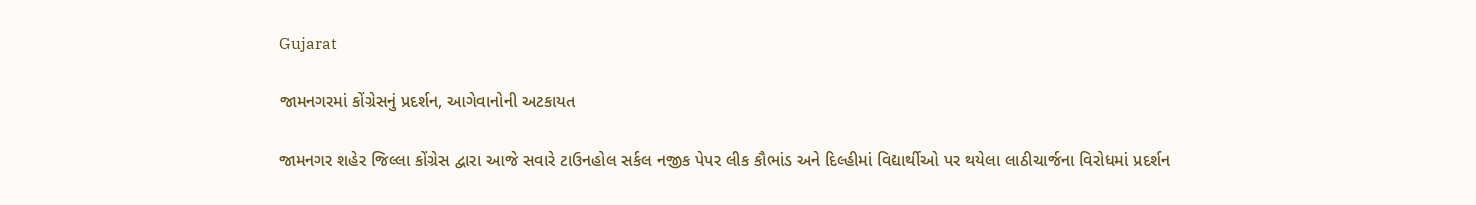Gujarat

જામનગરમાં કોંગ્રેસનું પ્રદર્શન, આગેવાનોની અટકાયત

જામનગર શહેર જિલ્લા કોંગ્રેસ દ્વારા આજે સવારે ટાઉનહોલ સર્કલ નજીક પેપર લીક કૌભાંડ અને દિલ્હીમાં વિદ્યાર્થીઓ પર થયેલા લાઠીચાર્જના વિરોધમાં પ્રદર્શન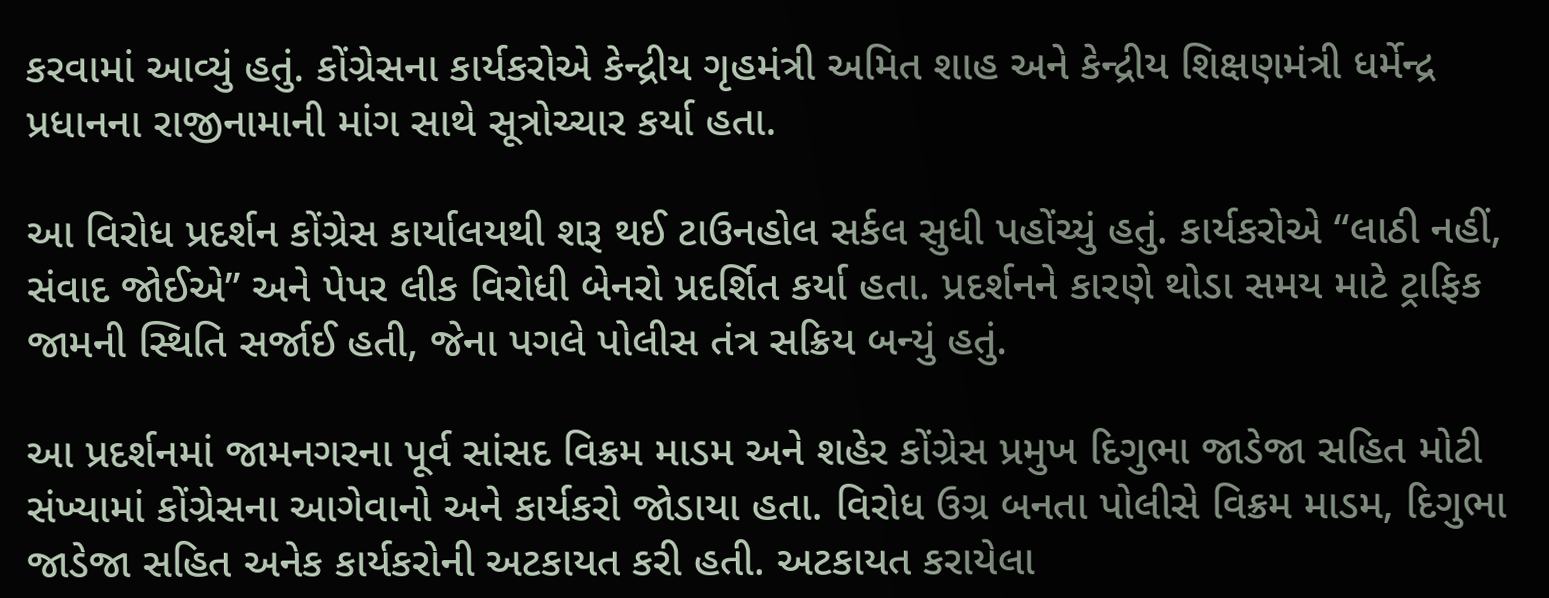કરવામાં આવ્યું હતું. કોંગ્રેસના કાર્યકરોએ કેન્દ્રીય ગૃહમંત્રી અમિત શાહ અને કેન્દ્રીય શિક્ષણમંત્રી ધર્મેન્દ્ર પ્રધાનના રાજીનામાની માંગ સાથે સૂત્રોચ્ચાર કર્યા હતા.

આ વિરોધ પ્રદર્શન કોંગ્રેસ કાર્યાલયથી શરૂ થઈ ટાઉનહોલ સર્કલ સુધી પહોંચ્યું હતું. કાર્યકરોએ “લાઠી નહીં, સંવાદ જોઈએ” અને પેપર લીક વિરોધી બેનરો પ્રદર્શિત કર્યા હતા. પ્રદર્શનને કારણે થોડા સમય માટે ટ્રાફિક જામની સ્થિતિ સર્જાઈ હતી, જેના પગલે પોલીસ તંત્ર સક્રિય બન્યું હતું.

આ પ્રદર્શનમાં જામનગરના પૂર્વ સાંસદ વિક્રમ માડમ અને શહેર કોંગ્રેસ પ્રમુખ દિગુભા જાડેજા સહિત મોટી સંખ્યામાં કોંગ્રેસના આગેવાનો અને કાર્યકરો જોડાયા હતા. વિરોધ ઉગ્ર બનતા પોલીસે વિક્રમ માડમ, દિગુભા જાડેજા સહિત અનેક કાર્યકરોની અટકાયત કરી હતી. અટકાયત કરાયેલા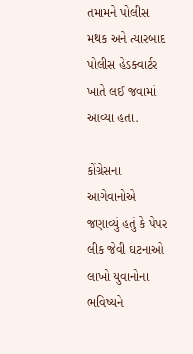તમામને પોલીસ મથક અને ત્યારબાદ પોલીસ હેડક્વાર્ટર ખાતે લઈ જવામાં આવ્યા હતા.

કોંગ્રેસના આગેવાનોએ જણાવ્યું હતું કે પેપર લીક જેવી ઘટનાઓ લાખો યુવાનોના ભવિષ્યને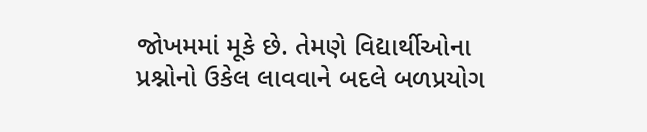જોખમમાં મૂકે છે. તેમણે વિદ્યાર્થીઓના પ્રશ્નોનો ઉકેલ લાવવાને બદલે બળપ્રયોગ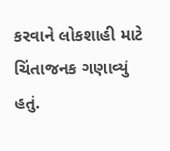કરવાને લોકશાહી માટે ચિંતાજનક ગણાવ્યું હતું.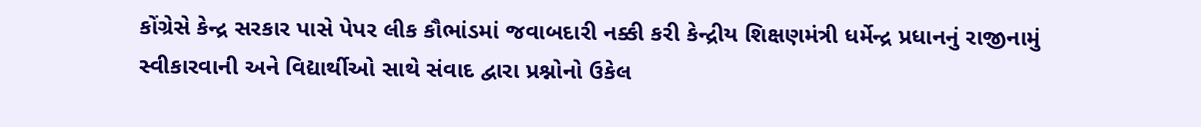કોંગ્રેસે કેન્દ્ર સરકાર પાસે પેપર લીક કૌભાંડમાં જવાબદારી નક્કી કરી કેન્દ્રીય શિક્ષણમંત્રી ધર્મેન્દ્ર પ્રધાનનું રાજીનામું સ્વીકારવાની અને વિદ્યાર્થીઓ સાથે સંવાદ દ્વારા પ્રશ્નોનો ઉકેલ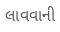લાવવાની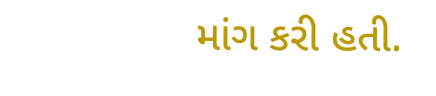માંગ કરી હતી.